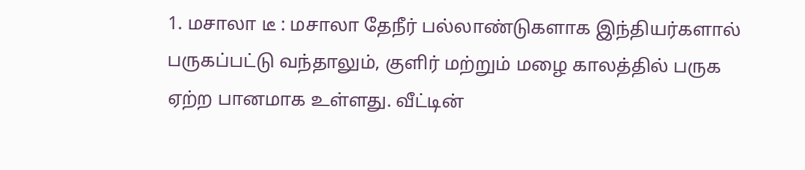1. மசாலா டீ : மசாலா தேநீர் பல்லாண்டுகளாக இந்தியர்களால் பருகப்பட்டு வந்தாலும், குளிர் மற்றும் மழை காலத்தில் பருக ஏற்ற பானமாக உள்ளது. வீட்டின்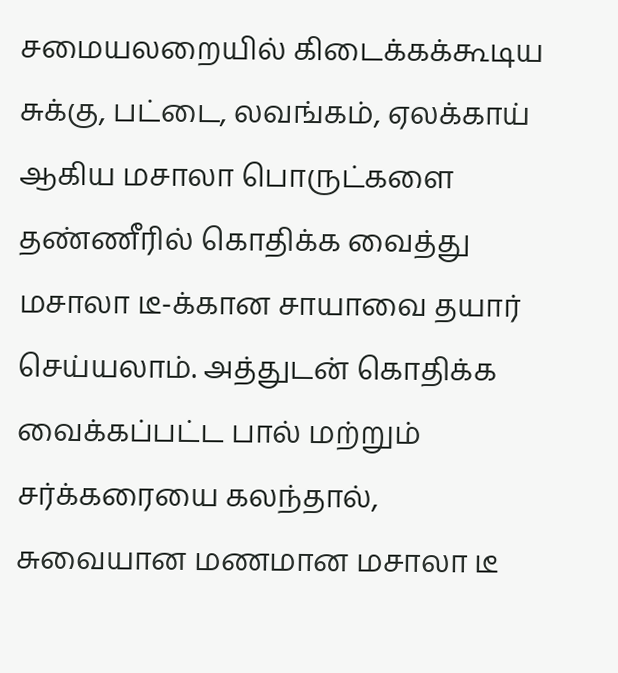சமையலறையில் கிடைக்கக்கூடிய சுக்கு, பட்டை, லவங்கம், ஏலக்காய் ஆகிய மசாலா பொருட்களை தண்ணீரில் கொதிக்க வைத்து மசாலா டீ-க்கான சாயாவை தயார் செய்யலாம். அத்துடன் கொதிக்க வைக்கப்பட்ட பால் மற்றும் சர்க்கரையை கலந்தால், சுவையான மணமான மசாலா டீ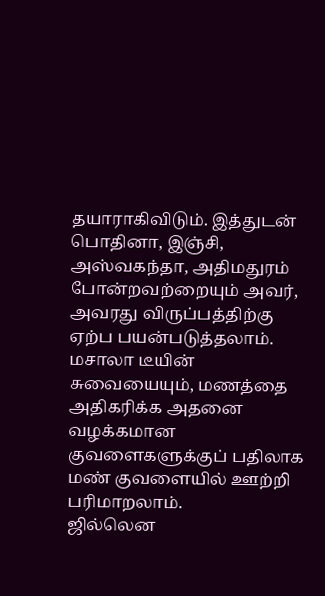தயாராகிவிடும். இத்துடன் பொதினா, இஞ்சி, அஸ்வகந்தா, அதிமதுரம் போன்றவற்றையும் அவர், அவரது விருப்பத்திற்கு ஏற்ப பயன்படுத்தலாம். மசாலா டீயின் சுவையையும், மணத்தை அதிகரிக்க அதனை வழக்கமான குவளைகளுக்குப் பதிலாக மண் குவளையில் ஊற்றி பரிமாறலாம்.
ஜில்லென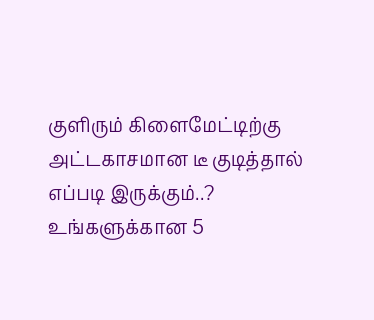குளிரும் கிளைமேட்டிற்கு அட்டகாசமான டீ குடித்தால் எப்படி இருக்கும்..? உங்களுக்கான 5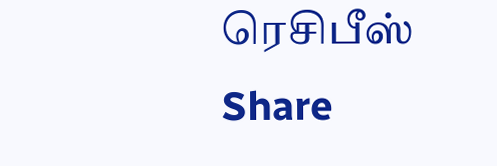ரெசிபீஸ்
Share